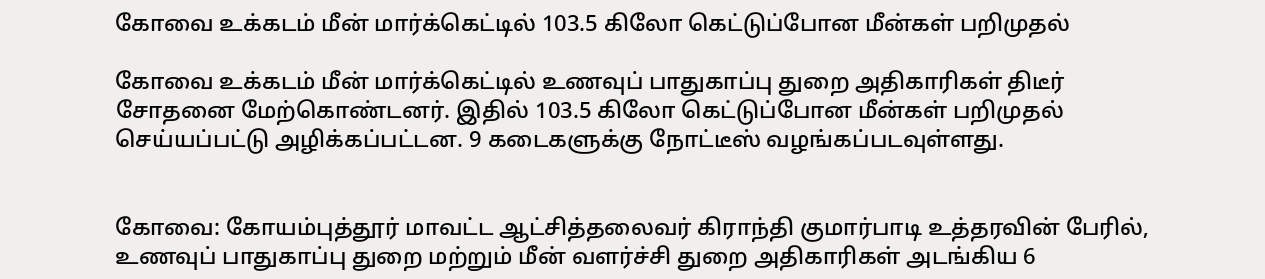கோவை உக்கடம் மீன் மார்க்கெட்டில் 103.5 கிலோ கெட்டுப்போன மீன்கள் பறிமுதல்

கோவை உக்கடம் மீன் மார்க்கெட்டில் உணவுப் பாதுகாப்பு துறை அதிகாரிகள் திடீர் சோதனை மேற்கொண்டனர். இதில் 103.5 கிலோ கெட்டுப்போன மீன்கள் பறிமுதல் செய்யப்பட்டு அழிக்கப்பட்டன. 9 கடைகளுக்கு நோட்டீஸ் வழங்கப்படவுள்ளது.


கோவை: கோயம்புத்தூர் மாவட்ட ஆட்சித்தலைவர் கிராந்தி குமார்பாடி உத்தரவின் பேரில், உணவுப் பாதுகாப்பு துறை மற்றும் மீன் வளர்ச்சி துறை அதிகாரிகள் அடங்கிய 6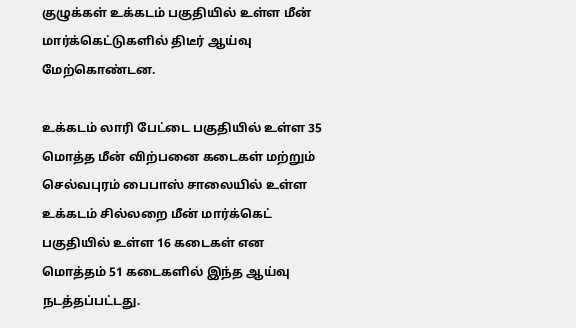குழுக்கள் உக்கடம் பகுதியில் உள்ள மீன் மார்க்கெட்டுகளில் திடீர் ஆய்வு மேற்கொண்டன.

உக்கடம் லாரி பேட்டை பகுதியில் உள்ள 35 மொத்த மீன் விற்பனை கடைகள் மற்றும் செல்வபுரம் பைபாஸ் சாலையில் உள்ள உக்கடம் சில்லறை மீன் மார்க்கெட் பகுதியில் உள்ள 16 கடைகள் என மொத்தம் 51 கடைகளில் இந்த ஆய்வு நடத்தப்பட்டது.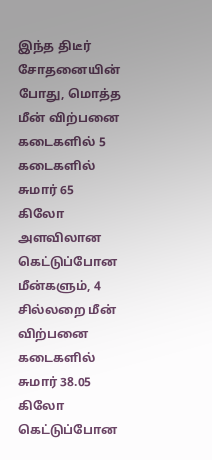இந்த திடீர் சோதனையின் போது, மொத்த மீன் விற்பனை கடைகளில் 5 கடைகளில் சுமார் 65 கிலோ அளவிலான கெட்டுப்போன மீன்களும், 4 சில்லறை மீன் விற்பனை கடைகளில் சுமார் 38.05 கிலோ கெட்டுப்போன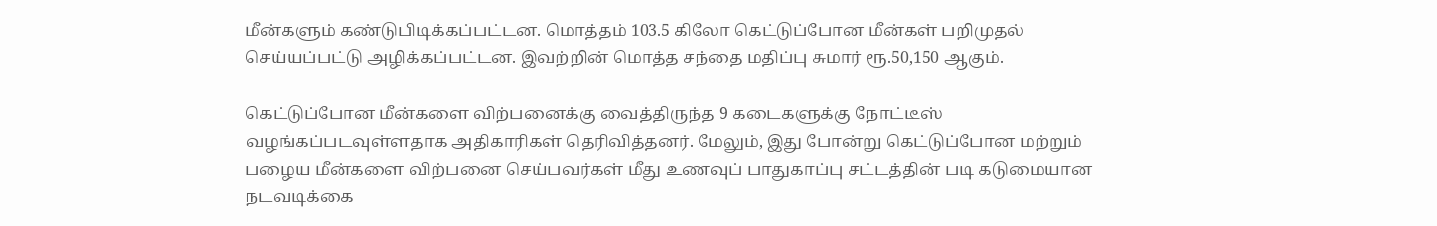மீன்களும் கண்டுபிடிக்கப்பட்டன. மொத்தம் 103.5 கிலோ கெட்டுப்போன மீன்கள் பறிமுதல் செய்யப்பட்டு அழிக்கப்பட்டன. இவற்றின் மொத்த சந்தை மதிப்பு சுமார் ரூ.50,150 ஆகும்.

கெட்டுப்போன மீன்களை விற்பனைக்கு வைத்திருந்த 9 கடைகளுக்கு நோட்டீஸ் வழங்கப்படவுள்ளதாக அதிகாரிகள் தெரிவித்தனர். மேலும், இது போன்று கெட்டுப்போன மற்றும் பழைய மீன்களை விற்பனை செய்பவர்கள் மீது உணவுப் பாதுகாப்பு சட்டத்தின் படி கடுமையான நடவடிக்கை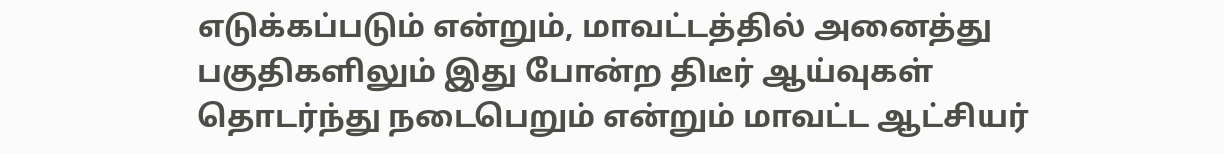எடுக்கப்படும் என்றும், மாவட்டத்தில் அனைத்து பகுதிகளிலும் இது போன்ற திடீர் ஆய்வுகள் தொடர்ந்து நடைபெறும் என்றும் மாவட்ட ஆட்சியர்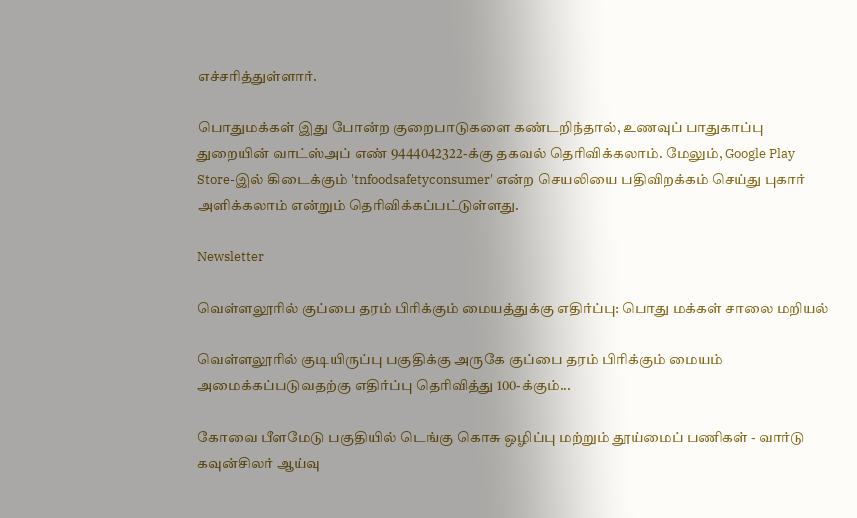எச்சரித்துள்ளார்.

பொதுமக்கள் இது போன்ற குறைபாடுகளை கண்டறிந்தால், உணவுப் பாதுகாப்பு துறையின் வாட்ஸ்அப் எண் 9444042322-க்கு தகவல் தெரிவிக்கலாம். மேலும், Google Play Store-இல் கிடைக்கும் 'tnfoodsafetyconsumer' என்ற செயலியை பதிவிறக்கம் செய்து புகார் அளிக்கலாம் என்றும் தெரிவிக்கப்பட்டுள்ளது.

Newsletter

வெள்ளலூரில் குப்பை தரம் பிரிக்கும் மையத்துக்கு எதிர்ப்பு: பொது மக்கள் சாலை மறியல்

வெள்ளலூரில் குடியிருப்பு பகுதிக்கு அருகே குப்பை தரம் பிரிக்கும் மையம் அமைக்கப்படுவதற்கு எதிர்ப்பு தெரிவித்து 100-க்கும்...

கோவை பீளமேடு பகுதியில் டெங்கு கொசு ஒழிப்பு மற்றும் தூய்மைப் பணிகள் - வார்டு கவுன்சிலர் ஆய்வு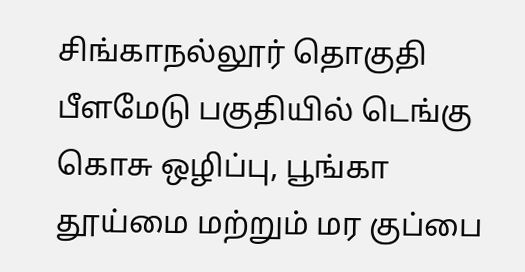சிங்காநல்லூர் தொகுதி பீளமேடு பகுதியில் டெங்கு கொசு ஒழிப்பு, பூங்கா தூய்மை மற்றும் மர குப்பை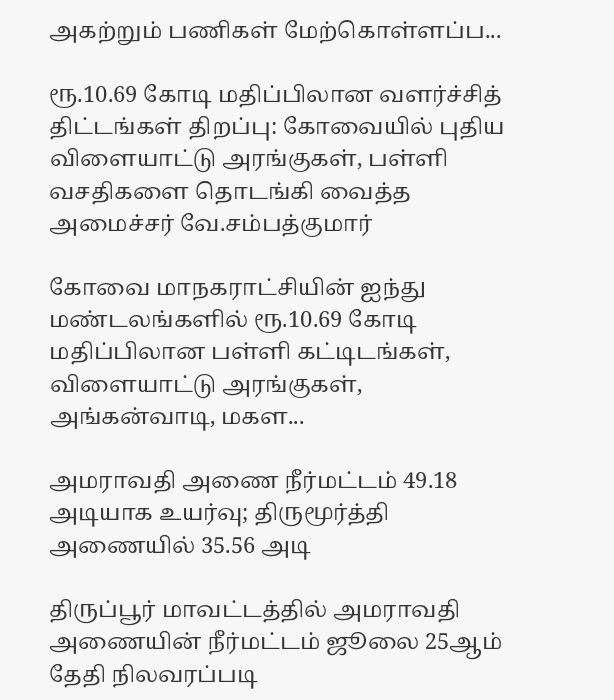அகற்றும் பணிகள் மேற்கொள்ளப்ப...

ரூ.10.69 கோடி மதிப்பிலான வளர்ச்சித் திட்டங்கள் திறப்பு: கோவையில் புதிய விளையாட்டு அரங்குகள், பள்ளி வசதிகளை தொடங்கி வைத்த அமைச்சர் வே.சம்பத்குமார்

கோவை மாநகராட்சியின் ஐந்து மண்டலங்களில் ரூ.10.69 கோடி மதிப்பிலான பள்ளி கட்டிடங்கள், விளையாட்டு அரங்குகள், அங்கன்வாடி, மகள...

அமராவதி அணை நீர்மட்டம் 49.18 அடியாக உயர்வு; திருமூர்த்தி அணையில் 35.56 அடி

திருப்பூர் மாவட்டத்தில் அமராவதி அணையின் நீர்மட்டம் ஜூலை 25ஆம் தேதி நிலவரப்படி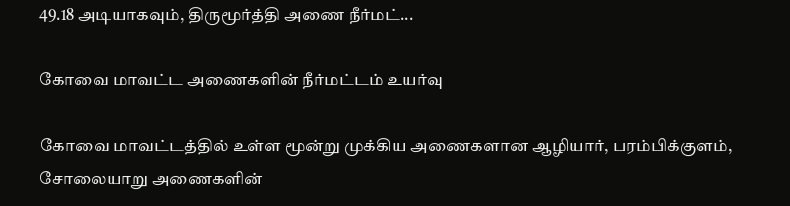49.18 அடியாகவும், திருமூர்த்தி அணை நீர்மட்...

கோவை மாவட்ட அணைகளின் நீர்மட்டம் உயர்வு

கோவை மாவட்டத்தில் உள்ள மூன்று முக்கிய அணைகளான ஆழியார், பரம்பிக்குளம், சோலையாறு அணைகளின்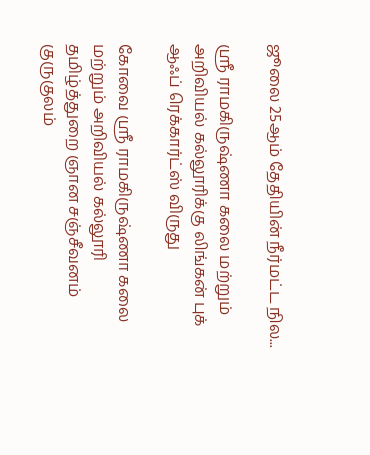ஜூலை 25ஆம் தேதியின் நீர்மட்ட நில...

ஸ்ரீ ராமகிருஷ்ணா கலை மற்றும் அறிவியல் கல்லூரிக்கு லிங்கன் புக் ஆஃப் ரெக்கார்ட்ஸ் விருது

கோவை ஸ்ரீ ராமகிருஷ்ணா கலை மற்றும் அறிவியல் கல்லூரி தமிழ்த்துறை ஞான சஞ்சீவனம் குருகுலம்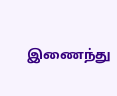இணைந்து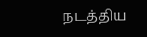நடத்திய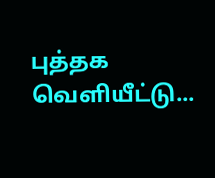புத்தக வெளியீட்டு...